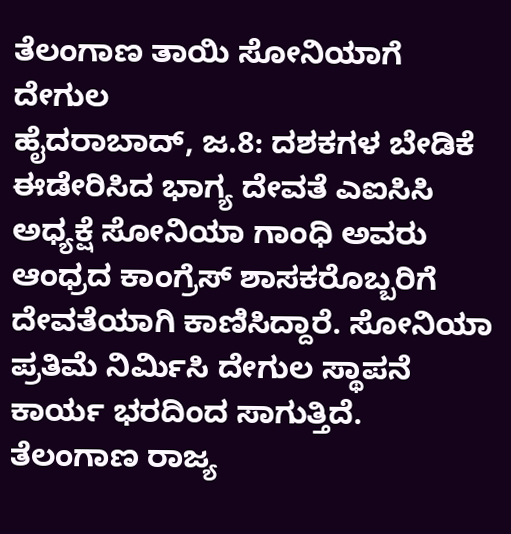ತೆಲಂಗಾಣ ತಾಯಿ ಸೋನಿಯಾಗೆ ದೇಗುಲ
ಹೈದರಾಬಾದ್, ಜ.8: ದಶಕಗಳ ಬೇಡಿಕೆ ಈಡೇರಿಸಿದ ಭಾಗ್ಯ ದೇವತೆ ಎಐಸಿಸಿ ಅಧ್ಯಕ್ಷೆ ಸೋನಿಯಾ ಗಾಂಧಿ ಅವರು ಆಂಧ್ರದ ಕಾಂಗ್ರೆಸ್ ಶಾಸಕರೊಬ್ಬರಿಗೆ ದೇವತೆಯಾಗಿ ಕಾಣಿಸಿದ್ದಾರೆ. ಸೋನಿಯಾ ಪ್ರತಿಮೆ ನಿರ್ಮಿಸಿ ದೇಗುಲ ಸ್ಥಾಪನೆ ಕಾರ್ಯ ಭರದಿಂದ ಸಾಗುತ್ತಿದೆ.
ತೆಲಂಗಾಣ ರಾಜ್ಯ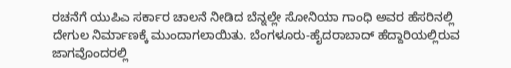ರಚನೆಗೆ ಯುಪಿಎ ಸರ್ಕಾರ ಚಾಲನೆ ನೀಡಿದ ಬೆನ್ನಲ್ಲೇ ಸೋನಿಯಾ ಗಾಂಧಿ ಅವರ ಹೆಸರಿನಲ್ಲಿ ದೇಗುಲ ನಿರ್ಮಾಣಕ್ಕೆ ಮುಂದಾಗಲಾಯಿತು. ಬೆಂಗಳೂರು-ಹೈದರಾಬಾದ್ ಹೆದ್ದಾರಿಯಲ್ಲಿರುವ ಜಾಗವೊಂದರಲ್ಲಿ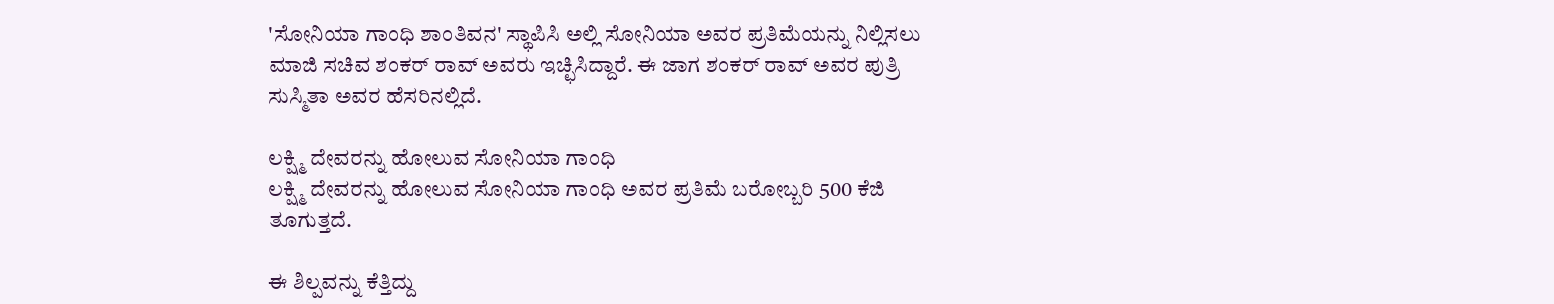'ಸೋನಿಯಾ ಗಾಂಧಿ ಶಾಂತಿವನ' ಸ್ಥಾಪಿಸಿ ಅಲ್ಲಿ ಸೋನಿಯಾ ಅವರ ಪ್ರತಿಮೆಯನ್ನು ನಿಲ್ಲಿಸಲು ಮಾಜಿ ಸಚಿವ ಶಂಕರ್ ರಾವ್ ಅವರು ಇಚ್ಛಿಸಿದ್ದಾರೆ. ಈ ಜಾಗ ಶಂಕರ್ ರಾವ್ ಅವರ ಪುತ್ರಿ ಸುಸ್ಮಿತಾ ಅವರ ಹೆಸರಿನಲ್ಲಿದೆ.

ಲಕ್ಷ್ಮಿ ದೇವರನ್ನು ಹೋಲುವ ಸೋನಿಯಾ ಗಾಂಧಿ
ಲಕ್ಷ್ಮಿ ದೇವರನ್ನು ಹೋಲುವ ಸೋನಿಯಾ ಗಾಂಧಿ ಅವರ ಪ್ರತಿಮೆ ಬರೋಬ್ಬರಿ 500 ಕೆಜಿ ತೂಗುತ್ತದೆ.

ಈ ಶಿಲ್ಪವನ್ನು ಕೆತ್ತಿದ್ದು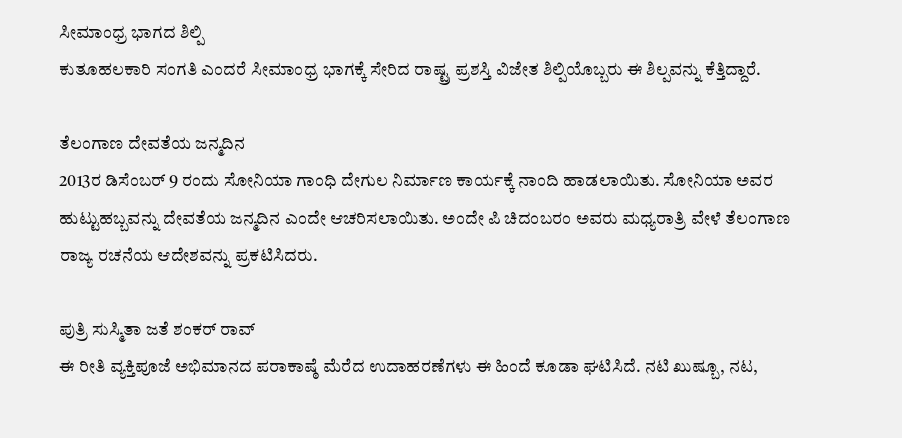ಸೀಮಾಂಧ್ರ ಭಾಗದ ಶಿಲ್ಪಿ
ಕುತೂಹಲಕಾರಿ ಸಂಗತಿ ಎಂದರೆ ಸೀಮಾಂಧ್ರ ಭಾಗಕ್ಕೆ ಸೇರಿದ ರಾಷ್ಟ್ರ ಪ್ರಶಸ್ತಿ ವಿಜೇತ ಶಿಲ್ಪಿಯೊಬ್ಬರು ಈ ಶಿಲ್ಪವನ್ನು ಕೆತ್ತಿದ್ದಾರೆ.

ತೆಲಂಗಾಣ ದೇವತೆಯ ಜನ್ಮದಿನ
2013ರ ಡಿಸೆಂಬರ್ 9 ರಂದು ಸೋನಿಯಾ ಗಾಂಧಿ ದೇಗುಲ ನಿರ್ಮಾಣ ಕಾರ್ಯಕ್ಕೆ ನಾಂದಿ ಹಾಡಲಾಯಿತು. ಸೋನಿಯಾ ಅವರ ಹುಟ್ಟುಹಬ್ಬವನ್ನು ದೇವತೆಯ ಜನ್ಮದಿನ ಎಂದೇ ಆಚರಿಸಲಾಯಿತು. ಅಂದೇ ಪಿ ಚಿದಂಬರಂ ಅವರು ಮಧ್ಯರಾತ್ರಿ ವೇಳೆ ತೆಲಂಗಾಣ ರಾಜ್ಯ ರಚನೆಯ ಆದೇಶವನ್ನು ಪ್ರಕಟಿಸಿದರು.

ಪುತ್ರಿ ಸುಸ್ಮಿತಾ ಜತೆ ಶಂಕರ್ ರಾವ್
ಈ ರೀತಿ ವ್ಯಕ್ತಿಪೂಜೆ ಅಭಿಮಾನದ ಪರಾಕಾಷ್ಠೆ ಮೆರೆದ ಉದಾಹರಣೆಗಳು ಈ ಹಿಂದೆ ಕೂಡಾ ಘಟಿಸಿದೆ. ನಟಿ ಖುಷ್ಬೂ, ನಟ,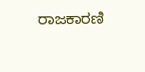ರಾಜಕಾರಣಿ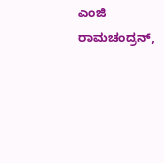ಎಂಜಿ ರಾಮಚಂದ್ರನ್,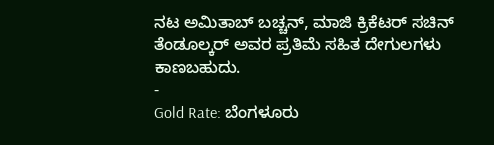ನಟ ಅಮಿತಾಬ್ ಬಚ್ಚನ್, ಮಾಜಿ ಕ್ರಿಕೆಟರ್ ಸಚಿನ್ ತೆಂಡೂಲ್ಕರ್ ಅವರ ಪ್ರತಿಮೆ ಸಹಿತ ದೇಗುಲಗಳು ಕಾಣಬಹುದು.
-
Gold Rate: ಬೆಂಗಳೂರು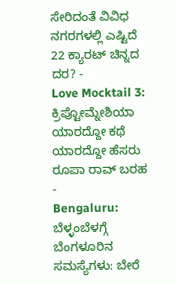ಸೇರಿದಂತೆ ವಿವಿಧ ನಗರಗಳಲ್ಲಿ ಎಷ್ಟಿದೆ 22 ಕ್ಯಾರಟ್ ಚಿನ್ನದ ದರ? -
Love Mocktail 3: ಕ್ರಿಪ್ಟೋಮ್ನೇಶಿಯಾ ಯಾರದ್ದೋ ಕಥೆ ಯಾರದ್ದೋ ಹೆಸರು ರೂಪಾ ರಾವ್ ಬರಹ -
Bengaluru: ಬೆಳ್ಳಂಬೆಳಗ್ಗೆ ಬೆಂಗಳೂರಿನ ಸಮಸ್ಯೆಗಳು: ಬೇರೆ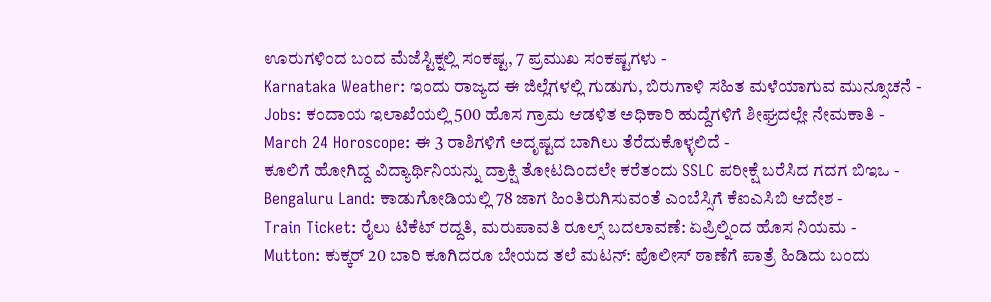ಊರುಗಳಿಂದ ಬಂದ ಮೆಜೆಸ್ಟಿಕ್ನಲ್ಲಿ ಸಂಕಷ್ಟ, 7 ಪ್ರಮುಖ ಸಂಕಷ್ಟಗಳು -
Karnataka Weather: ಇಂದು ರಾಜ್ಯದ ಈ ಜಿಲ್ಲೆಗಳಲ್ಲಿ ಗುಡುಗು, ಬಿರುಗಾಳಿ ಸಹಿತ ಮಳೆಯಾಗುವ ಮುನ್ಸೂಚನೆ -
Jobs: ಕಂದಾಯ ಇಲಾಖೆಯಲ್ಲಿ 500 ಹೊಸ ಗ್ರಾಮ ಆಡಳಿತ ಅಧಿಕಾರಿ ಹುದ್ದೆಗಳಿಗೆ ಶೀಘ್ರದಲ್ಲೇ ನೇಮಕಾತಿ -
March 24 Horoscope: ಈ 3 ರಾಶಿಗಳಿಗೆ ಅದೃಷ್ಟದ ಬಾಗಿಲು ತೆರೆದುಕೊಳ್ಳಲಿದೆ -
ಕೂಲಿಗೆ ಹೋಗಿದ್ದ ವಿದ್ಯಾರ್ಥಿನಿಯನ್ನು ದ್ರಾಕ್ಷಿ ತೋಟದಿಂದಲೇ ಕರೆತಂದು SSLC ಪರೀಕ್ಷೆ ಬರೆಸಿದ ಗದಗ ಬಿಇಒ -
Bengaluru Land: ಕಾಡುಗೋಡಿಯಲ್ಲಿ 78 ಜಾಗ ಹಿಂತಿರುಗಿಸುವಂತೆ ಎಂಬೆಸ್ಸಿಗೆ ಕೆಐಎಸಿಬಿ ಆದೇಶ -
Train Ticket: ರೈಲು ಟಿಕೆಟ್ ರದ್ದತಿ, ಮರುಪಾವತಿ ರೂಲ್ಸ್ ಬದಲಾವಣೆ: ಏಪ್ರಿಲ್ನಿಂದ ಹೊಸ ನಿಯಮ -
Mutton: ಕುಕ್ಕರ್ 20 ಬಾರಿ ಕೂಗಿದರೂ ಬೇಯದ ತಲೆ ಮಟನ್: ಪೊಲೀಸ್ ಠಾಣೆಗೆ ಪಾತ್ರೆ ಹಿಡಿದು ಬಂದು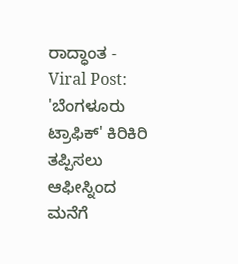ರಾದ್ಧಾಂತ -
Viral Post: 'ಬೆಂಗಳೂರು ಟ್ರಾಫಿಕ್' ಕಿರಿಕಿರಿ ತಪ್ಪಿಸಲು ಆಫೀಸ್ನಿಂದ ಮನೆಗೆ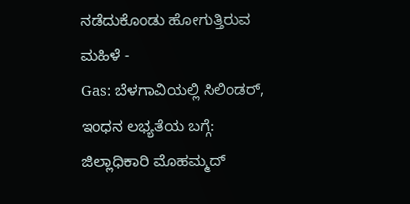ನಡೆದುಕೊಂಡು ಹೋಗುತ್ತಿರುವ ಮಹಿಳೆ -
Gas: ಬೆಳಗಾವಿಯಲ್ಲಿ ಸಿಲಿಂಡರ್, ಇಂಧನ ಲಭ್ಯತೆಯ ಬಗ್ಗೆ: ಜಿಲ್ಲಾಧಿಕಾರಿ ಮೊಹಮ್ಮದ್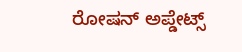ರೋಷನ್ ಅಪ್ಡೇಟ್ಸ್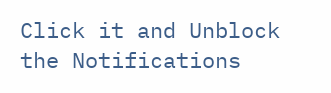Click it and Unblock the Notifications